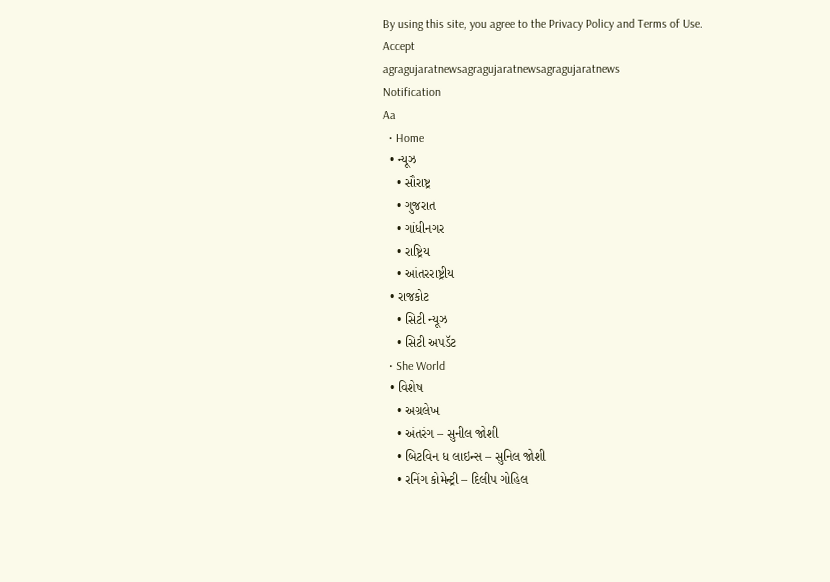By using this site, you agree to the Privacy Policy and Terms of Use.
Accept
agragujaratnewsagragujaratnewsagragujaratnews
Notification
Aa
  • Home
  • ન્યૂઝ
    • સૌરાષ્ટ્ર
    • ગુજરાત
    • ગાંધીનગર
    • રાષ્ટ્રિય
    • આંતરરાષ્ટ્રીય
  • રાજકોટ
    • સિટી ન્યૂઝ
    • સિટી અપડૅટ
  • She World
  • વિશેષ
    • અગ્રલેખ
    • અંતરંગ – સુનીલ જોશી
    • બિટવિન ધ લાઇન્સ – સુનિલ જોશી
    • રનિંગ કોમેન્ટ્રી – દિલીપ ગોહિલ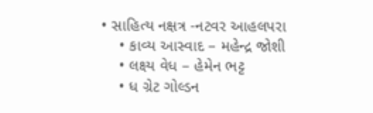• સાહિત્ય નક્ષત્ર -નટવર આહલપરા
    • કાવ્ય આસ્વાદ – મહેન્દ્ર જોશી
    • લક્ષ્ય વેધ – હેમેન ભટ્ટ
    • ધ ગ્રેટ ગોલ્ડન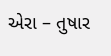એરા – તુષાર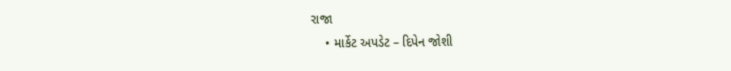રાજા
    • માર્કેટ અપડેટ – દિપેન જોશી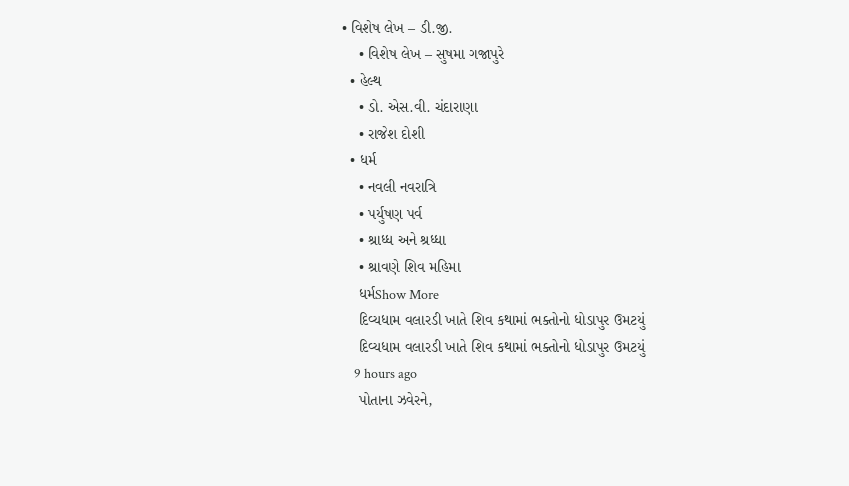• વિશેષ લેખ – ડી.જી.
    • વિશેષ લેખ – સુષમા ગજાપુરે
  • હેલ્થ
    • ડો. એસ.વી. ચંદારાણા
    • રાજેશ દોશી
  • ધર્મ
    • નવલી નવરાત્રિ
    • પર્યુષણ પર્વ
    • શ્રાધ્ધ અને શ્રધ્ધા
    • શ્રાવણે શિવ મહિમા
    ધર્મShow More
    દિવ્યધામ વલારડી ખાતે શિવ કથામાં ભક્તોનો ધોડાપુર ઉમટયું
    દિવ્યધામ વલારડી ખાતે શિવ કથામાં ભક્તોનો ધોડાપુર ઉમટયું
    9 hours ago
    પોતાના ઝવેરને,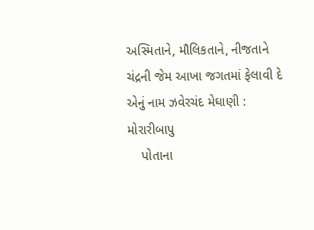અસ્મિતાને, મૌલિકતાને, નીજતાને ચંદ્રની જેમ આખા જગતમાં ફેલાવી દે એનું નામ ઝવેરચંદ મેઘાણી : મોરારીબાપુ
    પોતાના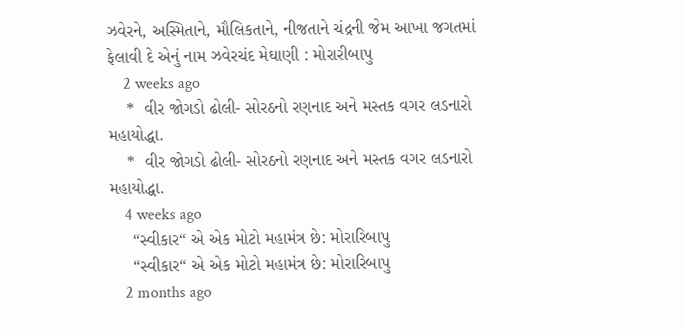ઝવેરને, અસ્મિતાને, મૌલિકતાને, નીજતાને ચંદ્રની જેમ આખા જગતમાં ફેલાવી દે એનું નામ ઝવેરચંદ મેઘાણી : મોરારીબાપુ
    2 weeks ago
    *  વીર જોગડો ઢોલી- સોરઠનો રણનાદ અને મસ્તક વગર લડનારો મહાયોદ્ધા.
    *  વીર જોગડો ઢોલી- સોરઠનો રણનાદ અને મસ્તક વગર લડનારો મહાયોદ્ધા.
    4 weeks ago
     “સ્વીકાર“ એ એક મોટો મહામંત્ર છે: મોરારિબાપુ
     “સ્વીકાર“ એ એક મોટો મહામંત્ર છે: મોરારિબાપુ
    2 months ago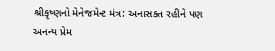શ્રીકૃષ્ણનો મેનેજમેન્ટ મંત્ર: અનાસક્ત રહીને પણ અનન્ય પ્રેમ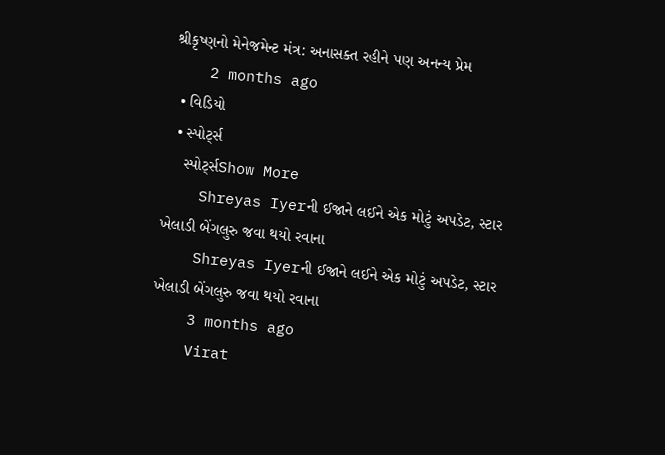શ્રીકૃષ્ણનો મેનેજમેન્ટ મંત્ર: અનાસક્ત રહીને પણ અનન્ય પ્રેમ
    2 months ago
  • વિડિયો
  • સ્પોર્ટ્સ
    સ્પોર્ટ્સShow More
    Shreyas Iyerની ઈજાને લઈને એક મોટું અપડેટ, સ્ટાર ખેલાડી બેંગલુરુ જવા થયો રવાના
    Shreyas Iyerની ઈજાને લઈને એક મોટું અપડેટ, સ્ટાર ખેલાડી બેંગલુરુ જવા થયો રવાના
    3 months ago
    Virat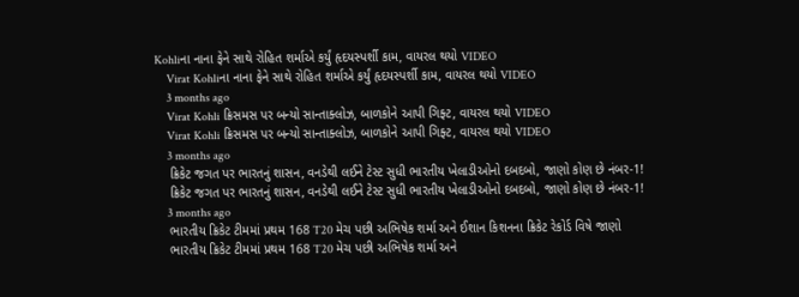Kohliના નાના ફેને સાથે રોહિત શર્માએ કર્યું હૃદયસ્પર્શી કામ, વાયરલ થયો VIDEO
    Virat Kohliના નાના ફેને સાથે રોહિત શર્માએ કર્યું હૃદયસ્પર્શી કામ, વાયરલ થયો VIDEO
    3 months ago
    Virat Kohli ક્રિસમસ પર બન્યો સાન્તાક્લોઝ, બાળકોને આપી ગિફ્ટ, વાયરલ થયો VIDEO
    Virat Kohli ક્રિસમસ પર બન્યો સાન્તાક્લોઝ, બાળકોને આપી ગિફ્ટ, વાયરલ થયો VIDEO
    3 months ago
    ક્રિકેટ જગત પર ભારતનું શાસન, વનડેથી લઈને ટેસ્ટ સુધી ભારતીય ખેલાડીઓનો દબદબો, જાણો કોણ છે નંબર-1!
    ક્રિકેટ જગત પર ભારતનું શાસન, વનડેથી લઈને ટેસ્ટ સુધી ભારતીય ખેલાડીઓનો દબદબો, જાણો કોણ છે નંબર-1!
    3 months ago
    ભારતીય ક્રિકેટ ટીમમાં પ્રથમ 168 T20 મેચ પછી અભિષેક શર્મા અને ઈશાન કિશનના ક્રિકેટ રેકોર્ડ વિષે જાણો
    ભારતીય ક્રિકેટ ટીમમાં પ્રથમ 168 T20 મેચ પછી અભિષેક શર્મા અને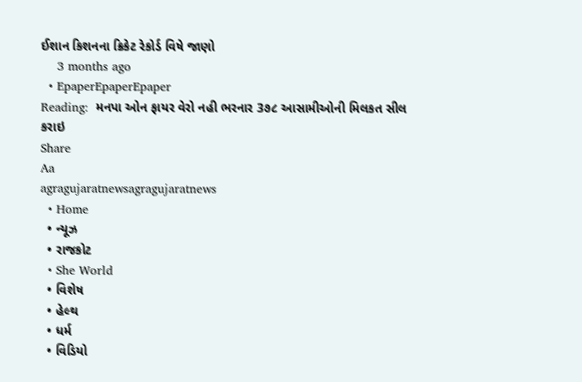ઈશાન કિશનના ક્રિકેટ રેકોર્ડ વિષે જાણો
    3 months ago
  • EpaperEpaperEpaper
Reading:  મનપા ઓન ફાયર વેરો નહી ભરનાર 3૭૮ આસામીઓની મિલકત સીલ કરાઇ
Share
Aa
agragujaratnewsagragujaratnews
  • Home
  • ન્યૂઝ
  • રાજકોટ
  • She World
  • વિશેષ
  • હેલ્થ
  • ધર્મ
  • વિડિયો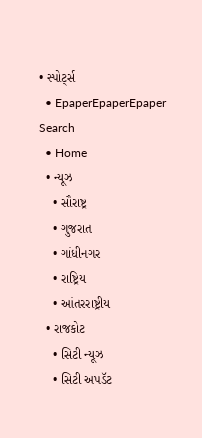• સ્પોર્ટ્સ
  • EpaperEpaperEpaper
Search
  • Home
  • ન્યૂઝ
    • સૌરાષ્ટ્ર
    • ગુજરાત
    • ગાંધીનગર
    • રાષ્ટ્રિય
    • આંતરરાષ્ટ્રીય
  • રાજકોટ
    • સિટી ન્યૂઝ
    • સિટી અપડૅટ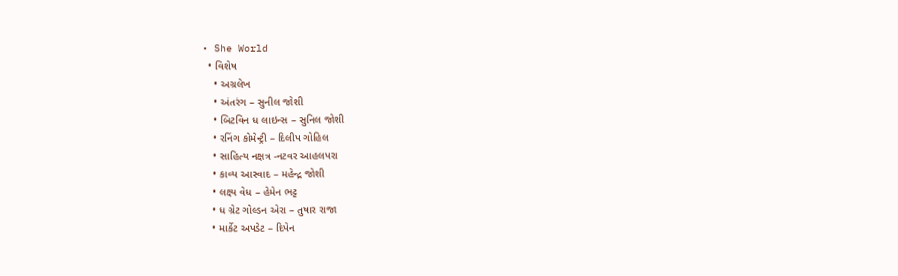• She World
  • વિશેષ
    • અગ્રલેખ
    • અંતરંગ – સુનીલ જોશી
    • બિટવિન ધ લાઇન્સ – સુનિલ જોશી
    • રનિંગ કોમેન્ટ્રી – દિલીપ ગોહિલ
    • સાહિત્ય નક્ષત્ર -નટવર આહલપરા
    • કાવ્ય આસ્વાદ – મહેન્દ્ર જોશી
    • લક્ષ્ય વેધ – હેમેન ભટ્ટ
    • ધ ગ્રેટ ગોલ્ડન એરા – તુષાર રાજા
    • માર્કેટ અપડેટ – દિપેન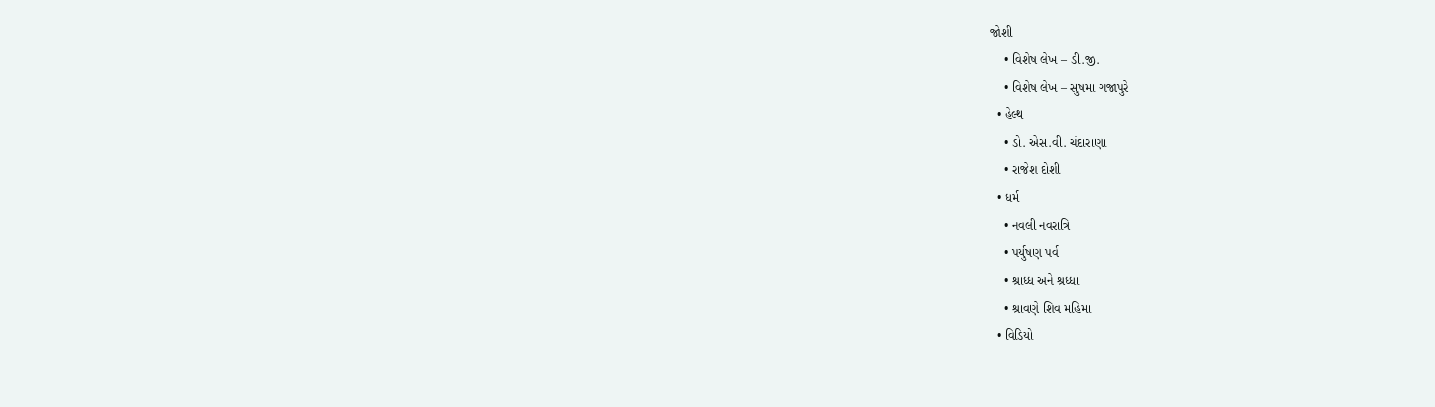જોશી
    • વિશેષ લેખ – ડી.જી.
    • વિશેષ લેખ – સુષમા ગજાપુરે
  • હેલ્થ
    • ડો. એસ.વી. ચંદારાણા
    • રાજેશ દોશી
  • ધર્મ
    • નવલી નવરાત્રિ
    • પર્યુષણ પર્વ
    • શ્રાધ્ધ અને શ્રધ્ધા
    • શ્રાવણે શિવ મહિમા
  • વિડિયો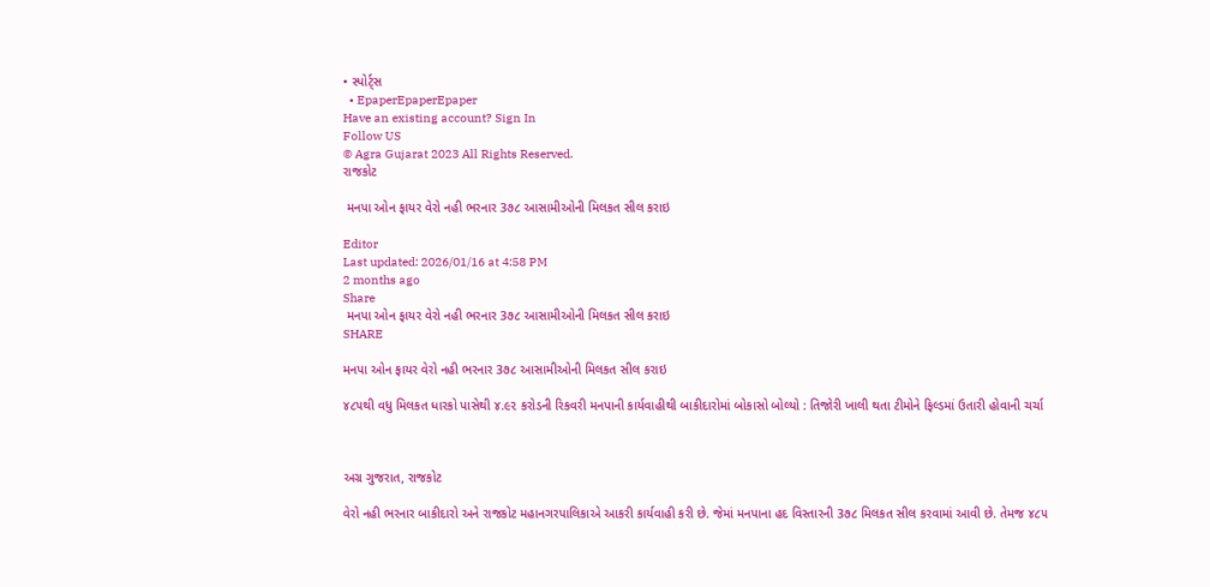• સ્પોર્ટ્સ
  • EpaperEpaperEpaper
Have an existing account? Sign In
Follow US
© Agra Gujarat 2023 All Rights Reserved.
રાજકોટ

 મનપા ઓન ફાયર વેરો નહી ભરનાર 3૭૮ આસામીઓની મિલકત સીલ કરાઇ

Editor
Last updated: 2026/01/16 at 4:58 PM
2 months ago
Share
 મનપા ઓન ફાયર વેરો નહી ભરનાર 3૭૮ આસામીઓની મિલકત સીલ કરાઇ
SHARE

મનપા ઓન ફાયર વેરો નહી ભરનાર 3૭૮ આસામીઓની મિલકત સીલ કરાઇ

૪૮૫થી વધુ મિલકત ધારકો પાસેથી ૪.૯૨ કરોડની રિકવરી મનપાની કાર્યવાહીથી બાકીદારોમાં બોકાસો બોલ્યો : તિજોરી ખાલી થતા ટીમોને ફિલ્ડમાં ઉતારી હોવાની ચર્ચા



અગ્ર ગુજરાત, રાજકોટ

વેરો નહી ભરનાર બાકીદારો અને રાજકોટ મહાનગરપાલિકાએ આકરી કાર્યવાહી કરી છે. જેમાં મનપાના હદ વિસ્તારની 3૭૮ મિલકત સીલ કરવામાં આવી છે. તેમજ ૪૮૫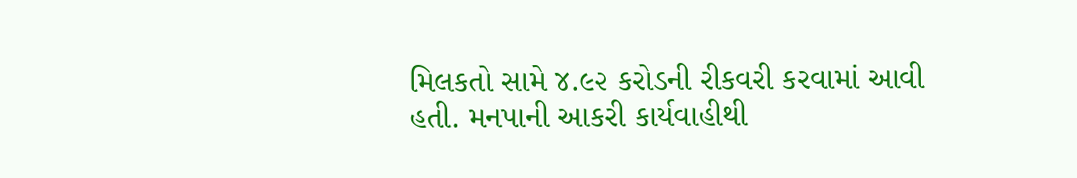મિલકતો સામે ૪.૯૨ કરોડની રીકવરી કરવામાં આવી હતી. મનપાની આકરી કાર્યવાહીથી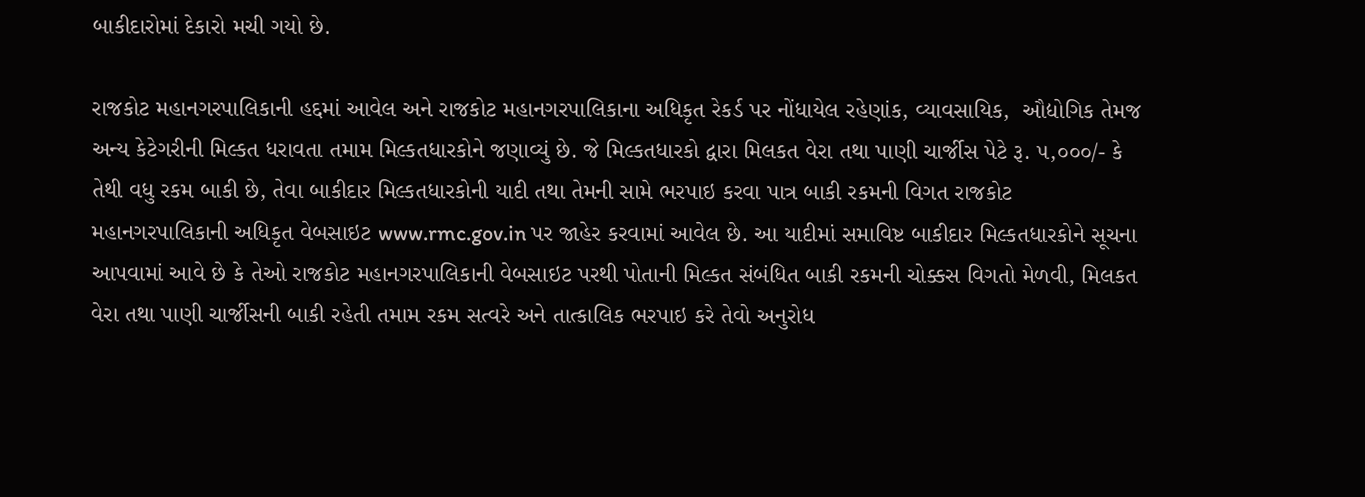બાકીદારોમાં દેકારો મચી ગયો છે.

રાજકોટ મહાનગરપાલિકાની હદ્દમાં આવેલ અને રાજકોટ મહાનગરપાલિકાના અધિકૃત રેકર્ડ પર નોંધાયેલ રહેણાંક, વ્યાવસાયિક,  ઔદ્યોગિક તેમજ અન્ય કેટેગરીની મિલ્કત ધરાવતા તમામ મિલ્કતધારકોને જણાવ્યું છે. જે મિલ્કતધારકો દ્વારા મિલકત વેરા તથા પાણી ચાર્જીસ પેટે રૂ. ૫,૦૦૦/- કે તેથી વધુ રકમ બાકી છે, તેવા બાકીદાર મિલ્કતધારકોની યાદી તથા તેમની સામે ભરપાઇ કરવા પાત્ર બાકી રકમની વિગત રાજકોટ મહાનગરપાલિકાની અધિકૃત વેબસાઇટ www.rmc.gov.in પર જાહેર કરવામાં આવેલ છે. આ યાદીમાં સમાવિષ્ટ બાકીદાર મિલ્કતધારકોને સૂચના આપવામાં આવે છે કે તેઓ રાજકોટ મહાનગરપાલિકાની વેબસાઇટ પરથી પોતાની મિલ્કત સંબંધિત બાકી રકમની ચોક્કસ વિગતો મેળવી, મિલકત વેરા તથા પાણી ચાર્જીસની બાકી રહેતી તમામ રકમ સત્વરે અને તાત્કાલિક ભરપાઇ કરે તેવો અનુરોધ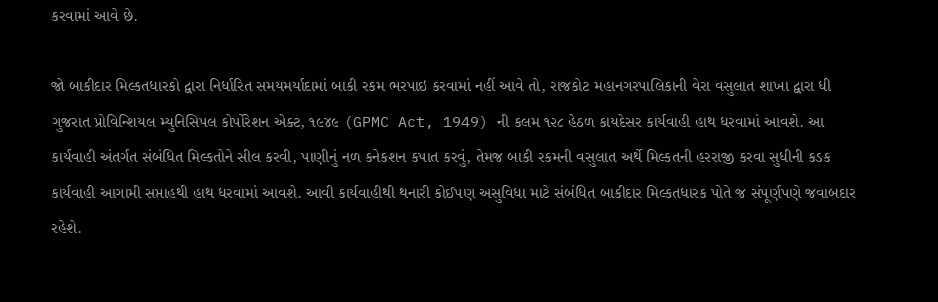કરવામાં આવે છે.

જો બાકીદાર મિલ્કતધારકો દ્વારા નિર્ધારિત સમયમર્યાદામાં બાકી રકમ ભરપાઇ કરવામાં નહીં આવે તો, રાજકોટ મહાનગરપાલિકાની વેરા વસુલાત શાખા દ્વારા ધી ગુજરાત પ્રોવિન્શિયલ મ્યુનિસિપલ કોર્પોરેશન એક્ટ, ૧૯૪૯ (GPMC Act, 1949) ની કલમ ૧૨૮ હેઠળ કાયદેસર કાર્યવાહી હાથ ધરવામાં આવશે. આ કાર્યવાહી અંતર્ગત સંબંધિત મિલ્કતોને સીલ કરવી, પાણીનું નળ કનેકશન કપાત કરવું, તેમજ બાકી રકમની વસુલાત અર્થે મિલ્કતની હરરાજી કરવા સુધીની કડક કાર્યવાહી આગામી સપ્તાહથી હાથ ધરવામાં આવશે. આવી કાર્યવાહીથી થનારી કોઈપણ અસુવિધા માટે સંબંધિત બાકીદાર મિલ્કતધારક પોતે જ સંપૂર્ણપણે જવાબદાર રહેશે.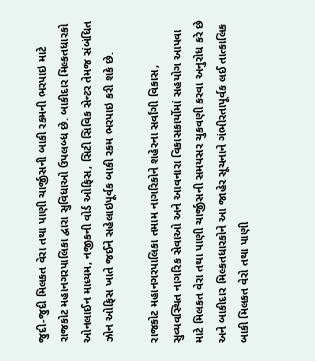જુદી-જુદી મિલકત વેરા તથા પાણી ચાર્જીસની બાકી રકમની ભરપાઇ માટે રાજકોટ મહાનગરપાલિકા દ્વારા સુવિધાઓ ઉપલબ્ધ છે. બાકીદાર મિલ્કતધારકો ઓનલાઈન માધ્યમ, નજીકની વોર્ડ ઓફિસ, સિટી સિવિક સેન્ટર તેમજ સંબંધિત ઝોન ઓફિસ ખાતે જઈને સહેલાઇપૂર્વક બાકી રકમ ભરપાઇ કરી શકે છે.

રાજકોટ મહાનગરપાલિકા તમામ નાગરિકોને શહેરના સર્વાંગી વિકાસ, સુવ્યવસ્થિત નાગરિક સેવાઓ અને આવનારા વિકાસકાર્યોમાં સહયોગ આપવા માટે મિલકત વેરા તથા પાણી ચાર્જીસની સમયસર ચુકવણી કરવા અનુરોધ કરે છે અને બાકીદાર મિલ્કતધારકોને આ જાહેર સૂચનાને ગંભીરતાપૂર્વક લઈ તાત્કાલિક બાકી મિલકત વેરો તથા પાણી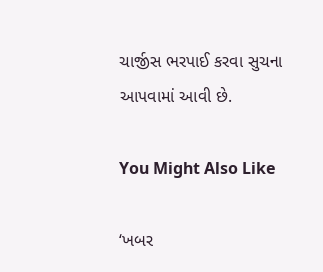ચાર્જીસ ભરપાઈ કરવા સુચના આપવામાં આવી છે.

You Might Also Like

‘ખબર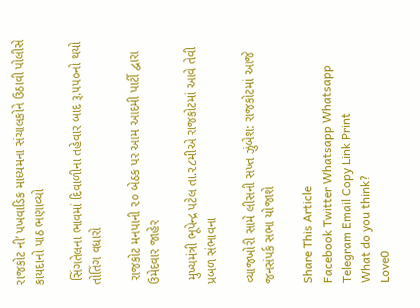રાજકોટ ની’ પખવાડિક માધ્યમના સંચાલકોને ઉઠાવી પોલીસે કાયદાનો પાઠ ભણાવ્યો

 સિંગતેલના ભાવમાં દિવાળીના તહેવાર બાદ રૂ.૫૫૦નો થયો તોતિંગ વધારો

 રાજકોટ મનપાની ૨૦ બેઠક પર આમ આદમી પાર્ટી દ્વારા ઉમેદવાર જાહેર

 મુખ્યમંત્રી ભૂપેન્દ્ર પટેલ તા.૨૮મીએ રાજકોટમાં આવે તેવી પ્રબળ સંભાવના

વ્યાજખોરી સામે લીસની સખ્ત ઝુંબેશ: રાજકોટમાં આજે જનસંપર્ક સભા યોજાશે

Share This Article
Facebook Twitter Whatsapp Whatsapp Telegram Email Copy Link Print
What do you think?
Love0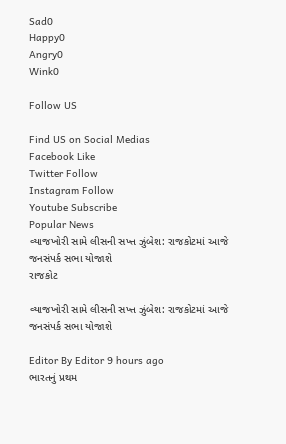Sad0
Happy0
Angry0
Wink0

Follow US

Find US on Social Medias
Facebook Like
Twitter Follow
Instagram Follow
Youtube Subscribe
Popular News
વ્યાજખોરી સામે લીસની સખ્ત ઝુંબેશ: રાજકોટમાં આજે જનસંપર્ક સભા યોજાશે
રાજકોટ

વ્યાજખોરી સામે લીસની સખ્ત ઝુંબેશ: રાજકોટમાં આજે જનસંપર્ક સભા યોજાશે

Editor By Editor 9 hours ago
ભારતનું પ્રથમ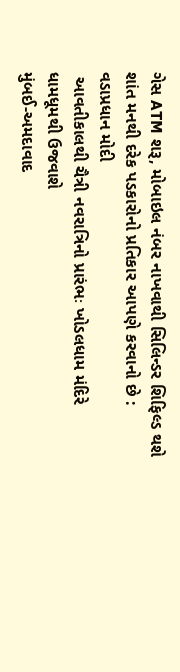ગેસ ATM શરૂ, મોબાઇલ નંબર નાખવાથી સિલિન્ડર શિફિલ્ડ થશે
શાંત મનથી દરેક પડકારોનો પ્રતિકાર આપણે કરવાનો છે : વડાપ્રધાન મોદી
 આવતીકાલથી ચૈત્રી નવરાત્રિનો પ્રારંભઃ ખોડલધામ મંદિરે ધામધૂમથી ઉજવાશે
મુંબઈ-અમદાવાદ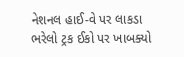નેશનલ હાઈ-વે પર લાકડા ભરેલો ટ્રક ઈકો પર ખાબક્યો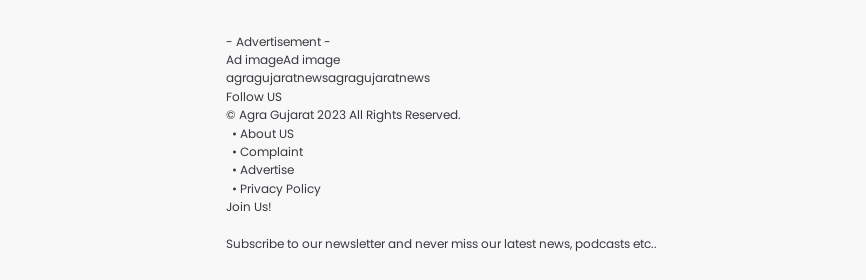- Advertisement -
Ad imageAd image
agragujaratnewsagragujaratnews
Follow US
© Agra Gujarat 2023 All Rights Reserved.
  • About US
  • Complaint
  • Advertise
  • Privacy Policy
Join Us!

Subscribe to our newsletter and never miss our latest news, podcasts etc..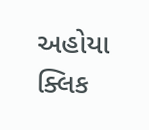અહોયા ક્લિક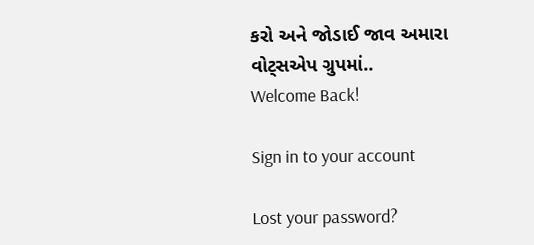કરો અને જોડાઈ જાવ અમારા વોટ્સએપ ગ્રુપમાં..
Welcome Back!

Sign in to your account

Lost your password?